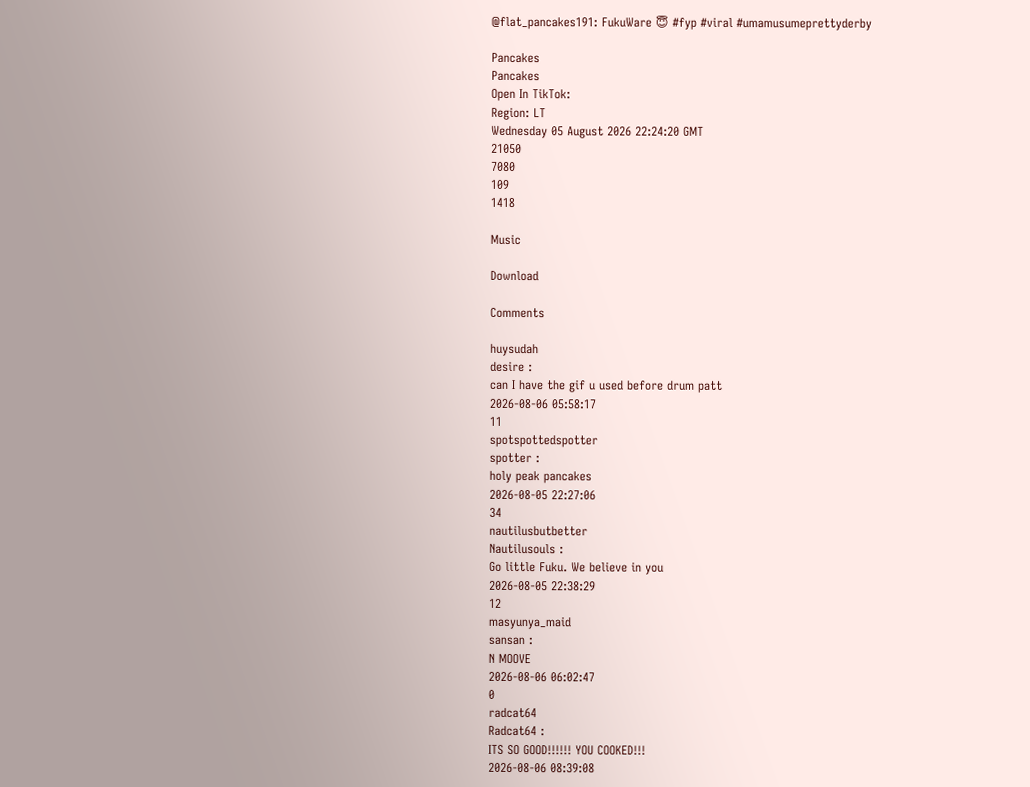@flat_pancakes191: FukuWare 😇 #fyp #viral #umamusumeprettyderby

Pancakes
Pancakes
Open In TikTok:
Region: LT
Wednesday 05 August 2026 22:24:20 GMT
21050
7080
109
1418

Music

Download

Comments

huysudah
desire :
can I have the gif u used before drum patt
2026-08-06 05:58:17
11
spotspottedspotter
spotter :
holy peak pancakes
2026-08-05 22:27:06
34
nautilusbutbetter
Nautilusouls :
Go little Fuku. We believe in you
2026-08-05 22:38:29
12
masyunya_maid
sansan :
N MOOVE
2026-08-06 06:02:47
0
radcat64
Radcat64 :
ITS SO GOOD!!!!!! YOU COOKED!!!
2026-08-06 08:39:08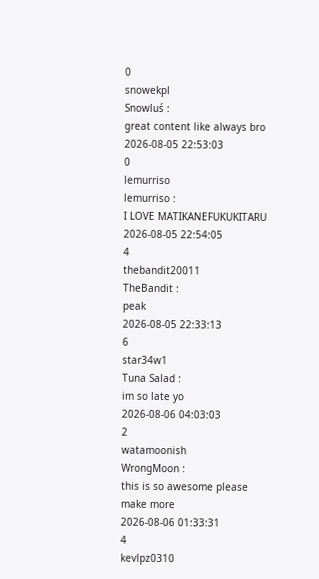0
snowekpl
Snowluś :
great content like always bro
2026-08-05 22:53:03
0
lemurriso
lemurriso :
I LOVE MATIKANEFUKUKITARU
2026-08-05 22:54:05
4
thebandit20011
TheBandit :
peak
2026-08-05 22:33:13
6
star34w1
Tuna Salad :
im so late yo
2026-08-06 04:03:03
2
watamoonish
WrongMoon :
this is so awesome please make more
2026-08-06 01:33:31
4
kevlpz0310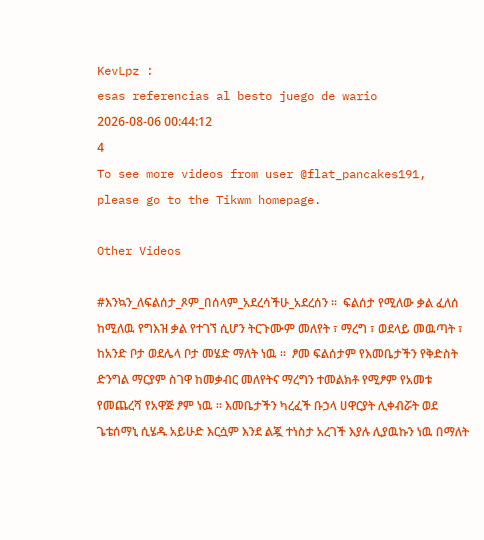KevLpz :
esas referencias al besto juego de wario
2026-08-06 00:44:12
4
To see more videos from user @flat_pancakes191, please go to the Tikwm homepage.

Other Videos

#እንኳን_ለፍልሰታ_ጾም_በሰላም_አደረሳችሁ_አደረሰን ።  ፍልሰታ የሚለው ቃል ፈለሰ ከሚለዉ የግእዝ ቃል የተገኘ ሲሆን ትርጉሙም መለየት ፣ ማረግ ፣ ወደላይ መዉጣት ፣ ከአንድ ቦታ ወደሌላ ቦታ መሄድ ማለት ነዉ ።  ፆመ ፍልሰታም የእመቤታችን የቅድስት ድንግል ማርያም ስገዋ ከመቃብር መለየትና ማረግን ተመልክቶ የሚፆም የአመቱ የመጨረሻ የአዋጅ ፆም ነዉ ። እመቤታችን ካረፈች ቡኃላ ሀዋርያት ሊቀብሯት ወደ ጌቴሰማኒ ሲሄዱ አይሁድ እርሷም እንደ ልጇ ተነስታ አረገች እያሉ ሊያዉኩን ነዉ በማለት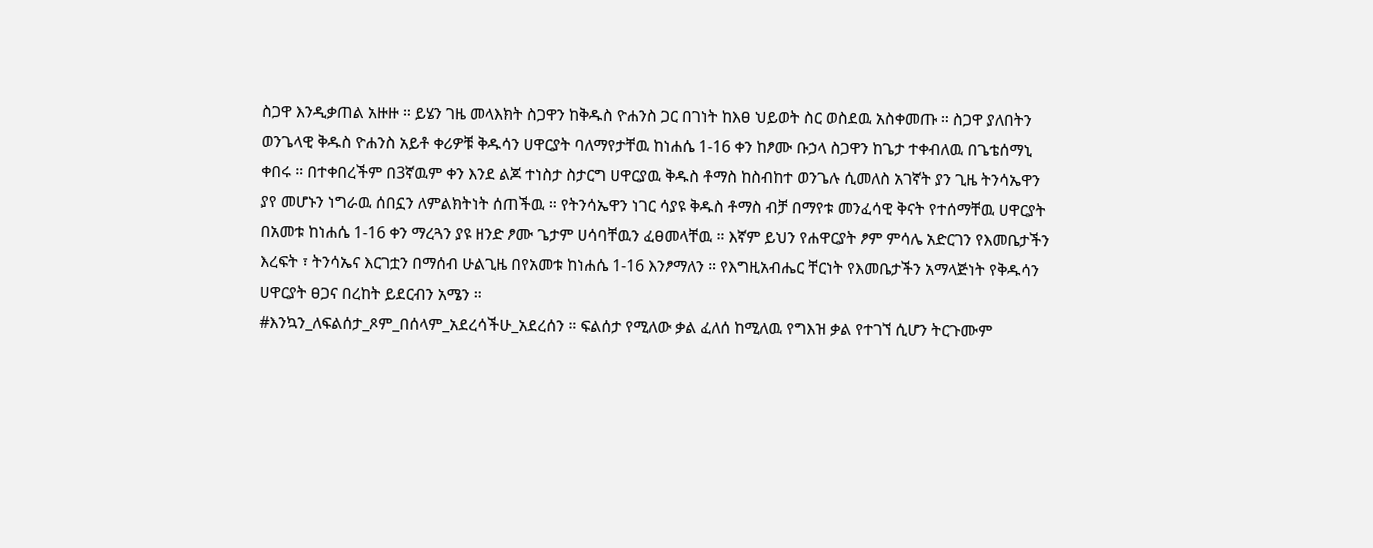ስጋዋ እንዲቃጠል አዙዙ ። ይሄን ገዜ መላእክት ስጋዋን ከቅዱስ ዮሐንስ ጋር በገነት ከእፀ ህይወት ስር ወስደዉ አስቀመጡ ። ስጋዋ ያለበትን ወንጌላዊ ቅዱስ ዮሐንስ አይቶ ቀሪዎቹ ቅዱሳን ሀዋርያት ባለማየታቸዉ ከነሐሴ 1-16 ቀን ከፆሙ ቡኃላ ስጋዋን ከጌታ ተቀብለዉ በጌቴሰማኒ ቀበሩ ። በተቀበረችም በ3ኛዉም ቀን እንደ ልጆ ተነስታ ስታርግ ሀዋርያዉ ቅዱስ ቶማስ ከስብከተ ወንጌሉ ሲመለስ አገኛት ያን ጊዜ ትንሳኤዋን ያየ መሆኑን ነግራዉ ሰበኗን ለምልክትነት ሰጠችዉ ። የትንሳኤዋን ነገር ሳያዩ ቅዱስ ቶማስ ብቻ በማየቱ መንፈሳዊ ቅናት የተሰማቸዉ ሀዋርያት በአመቱ ከነሐሴ 1-16 ቀን ማረጓን ያዩ ዘንድ ፆሙ ጌታም ሀሳባቸዉን ፈፀመላቸዉ ። እኛም ይህን የሐዋርያት ፆም ምሳሌ አድርገን የእመቤታችን እረፍት ፣ ትንሳኤና እርገቷን በማሰብ ሁልጊዜ በየአመቱ ከነሐሴ 1-16 እንፆማለን ። የእግዚአብሔር ቸርነት የእመቤታችን አማላጅነት የቅዱሳን ሀዋርያት ፀጋና በረከት ይደርብን አሜን ።
#እንኳን_ለፍልሰታ_ጾም_በሰላም_አደረሳችሁ_አደረሰን ። ፍልሰታ የሚለው ቃል ፈለሰ ከሚለዉ የግእዝ ቃል የተገኘ ሲሆን ትርጉሙም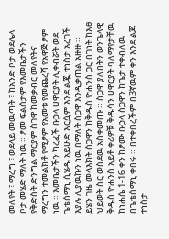መለየት ፣ ማረግ ፣ ወደላይ መዉጣት ፣ ከአንድ ቦታ ወደሌላ ቦታ መሄድ ማለት ነዉ ። ፆመ ፍልሰታም የእመቤታችን የቅድስት ድንግል ማርያም ስገዋ ከመቃብር መለየትና ማረግን ተመልክቶ የሚፆም የአመቱ የመጨረሻ የአዋጅ ፆም ነዉ ። እመቤታችን ካረፈች ቡኃላ ሀዋርያት ሊቀብሯት ወደ ጌቴሰማኒ ሲሄዱ አይሁድ እርሷም እንደ ልጇ ተነስታ አረገች እያሉ ሊያዉኩን ነዉ በማለት ስጋዋ እንዲቃጠል አዙዙ ። ይሄን ገዜ መላእክት ስጋዋን ከቅዱስ ዮሐንስ ጋር በገነት ከእፀ ህይወት ስር ወስደዉ አስቀመጡ ። ስጋዋ ያለበትን ወንጌላዊ ቅዱስ ዮሐንስ አይቶ ቀሪዎቹ ቅዱሳን ሀዋርያት ባለማየታቸዉ ከነሐሴ 1-16 ቀን ከፆሙ ቡኃላ ስጋዋን ከጌታ ተቀብለዉ በጌቴሰማኒ ቀበሩ ። በተቀበረችም በ3ኛዉም ቀን እንደ ልጆ ተነስታ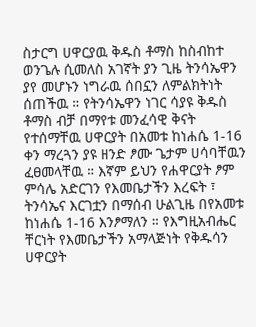ስታርግ ሀዋርያዉ ቅዱስ ቶማስ ከስብከተ ወንጌሉ ሲመለስ አገኛት ያን ጊዜ ትንሳኤዋን ያየ መሆኑን ነግራዉ ሰበኗን ለምልክትነት ሰጠችዉ ። የትንሳኤዋን ነገር ሳያዩ ቅዱስ ቶማስ ብቻ በማየቱ መንፈሳዊ ቅናት የተሰማቸዉ ሀዋርያት በአመቱ ከነሐሴ 1-16 ቀን ማረጓን ያዩ ዘንድ ፆሙ ጌታም ሀሳባቸዉን ፈፀመላቸዉ ። እኛም ይህን የሐዋርያት ፆም ምሳሌ አድርገን የእመቤታችን እረፍት ፣ ትንሳኤና እርገቷን በማሰብ ሁልጊዜ በየአመቱ ከነሐሴ 1-16 እንፆማለን ። የእግዚአብሔር ቸርነት የእመቤታችን አማላጅነት የቅዱሳን ሀዋርያት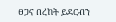ፀጋና በረከት ይደርብን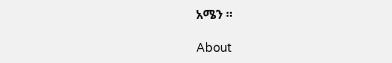አሜን ።

About